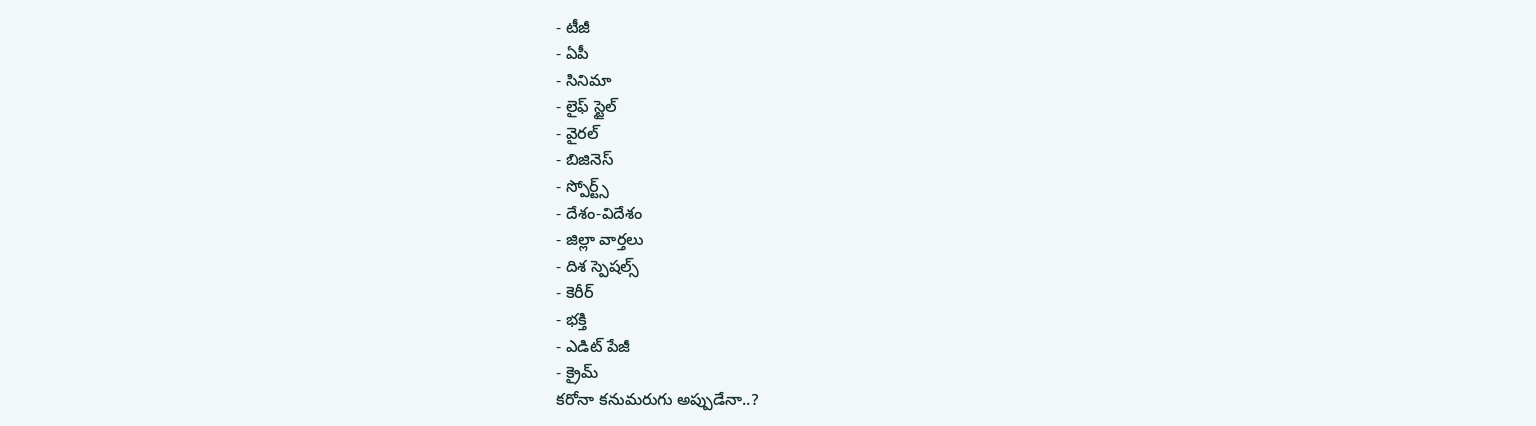- టీజీ
- ఏపీ
- సినిమా
- లైఫ్ స్టైల్
- వైరల్
- బిజినెస్
- స్పోర్ట్స్
- దేశం-విదేశం
- జిల్లా వార్తలు
- దిశ స్పెషల్స్
- కెరీర్
- భక్తి
- ఎడిట్ పేజీ
- క్రైమ్
కరోనా కనుమరుగు అప్పుడేనా..?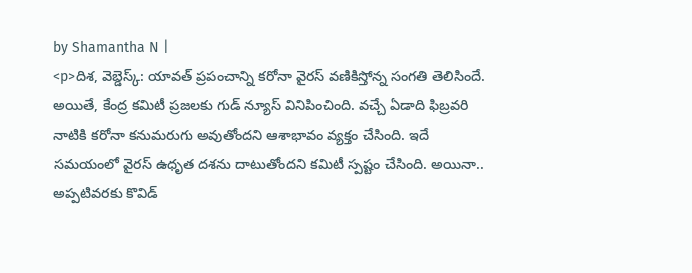by Shamantha N |
<p>దిశ, వెబ్డెస్క్: యావత్ ప్రపంచాన్ని కరోనా వైరస్ వణికిస్తోన్న సంగతి తెలిసిందే. అయితే, కేంద్ర కమిటీ ప్రజలకు గుడ్ న్యూస్ వినిపించింది. వచ్చే ఏడాది ఫిబ్రవరి నాటికి కరోనా కనుమరుగు అవుతోందని ఆశాభావం వ్యక్తం చేసింది. ఇదే సమయంలో వైరస్ ఉధృత దశను దాటుతోందని కమిటీ స్పష్టం చేసింది. అయినా.. అప్పటివరకు కొవిడ్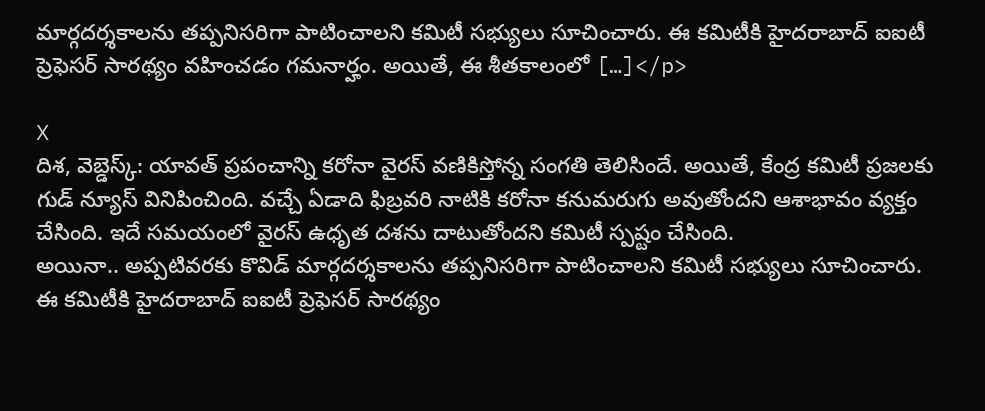మార్గదర్శకాలను తప్పనిసరిగా పాటించాలని కమిటీ సభ్యులు సూచించారు. ఈ కమిటీకి హైదరాబాద్ ఐఐటీ ప్రెఫెసర్ సారథ్యం వహించడం గమనార్హం. అయితే, ఈ శీతకాలంలో […]</p>

X
దిశ, వెబ్డెస్క్: యావత్ ప్రపంచాన్ని కరోనా వైరస్ వణికిస్తోన్న సంగతి తెలిసిందే. అయితే, కేంద్ర కమిటీ ప్రజలకు గుడ్ న్యూస్ వినిపించింది. వచ్చే ఏడాది ఫిబ్రవరి నాటికి కరోనా కనుమరుగు అవుతోందని ఆశాభావం వ్యక్తం చేసింది. ఇదే సమయంలో వైరస్ ఉధృత దశను దాటుతోందని కమిటీ స్పష్టం చేసింది.
అయినా.. అప్పటివరకు కొవిడ్ మార్గదర్శకాలను తప్పనిసరిగా పాటించాలని కమిటీ సభ్యులు సూచించారు. ఈ కమిటీకి హైదరాబాద్ ఐఐటీ ప్రెఫెసర్ సారథ్యం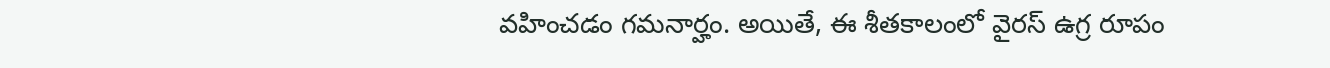వహించడం గమనార్హం. అయితే, ఈ శీతకాలంలో వైరస్ ఉగ్ర రూపం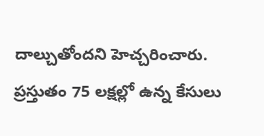దాల్చుతోందని హెచ్చరించారు. ప్రస్తుతం 75 లక్షల్లో ఉన్న కేసులు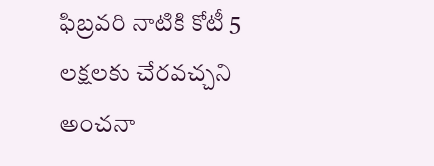ఫిబ్రవరి నాటికి కోటీ 5 లక్షలకు చేరవచ్చని అంచనా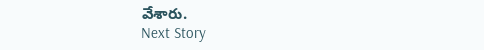వేశారు.
Next Story